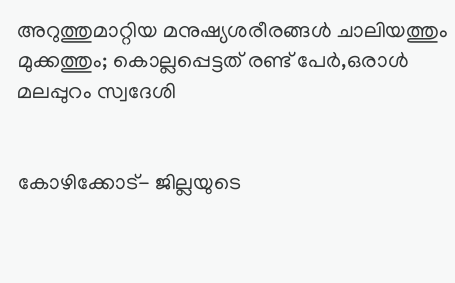അറുത്തുമാറ്റിയ മനുഷ്യശരീരങ്ങള്‍ ചാലിയത്തും മുക്കത്തും; കൊല്ലപ്പെട്ടത് രണ്ട് പേര്‍,ഒരാള്‍ മലപ്പുറം സ്വദേശി


കോഴിക്കോട്- ജില്ലയുടെ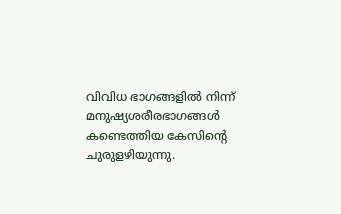വിവിധ ഭാഗങ്ങളില്‍ നിന്ന് മനുഷ്യശരീരഭാഗങ്ങള്‍ കണ്ടെത്തിയ കേസിന്റെ ചുരുളഴിയുന്നു.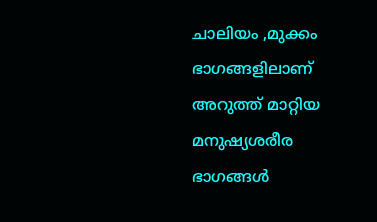ചാലിയം ,മുക്കം ഭാഗങ്ങളിലാണ് അറുത്ത് മാറ്റിയ മനുഷ്യശരീര ഭാഗങ്ങള്‍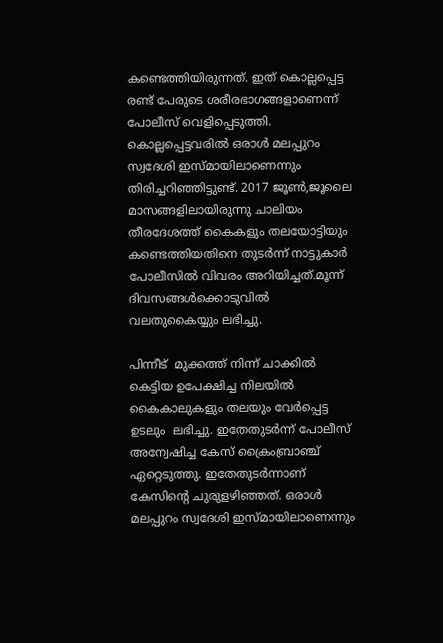കണ്ടെത്തിയിരുന്നത്. ഇത് കൊല്ലപ്പെട്ട രണ്ട് പേരുടെ ശരീരഭാഗങ്ങളാണെന്ന് പോലീസ് വെളിപ്പെടുത്തി. കൊല്ലപ്പെട്ടവരില്‍ ഒരാള്‍ മലപ്പുറം സ്വദേശി ഇസ്മായിലാണെന്നും തിരിച്ചറിഞ്ഞിട്ടുണ്ട്. 2017 ജൂണ്‍,ജൂലൈ മാസങ്ങളിലായിരുന്നു ചാലിയം തീരദേശത്ത് കൈകളും തലയോട്ടിയും കണ്ടെത്തിയതിനെ തുടര്‍ന്ന് നാട്ടുകാര്‍ പോലീസില്‍ വിവരം അറിയിച്ചത്.മൂന്ന് ദിവസങ്ങള്‍ക്കൊടുവില്‍ വലതുകൈയ്യും ലഭിച്ചു.

പിന്നീട്  മുക്കത്ത് നിന്ന് ചാക്കില്‍ കെട്ടിയ ഉപേക്ഷിച്ച നിലയില്‍ കൈകാലുകളും തലയും വേര്‍പ്പെട്ട ഉടലും  ലഭിച്ചു. ഇതേതുടര്‍ന്ന് പോലീസ് അന്വേഷിച്ച കേസ് ക്രൈംബ്രാഞ്ച് ഏറ്റെടുത്തു. ഇതേതുടര്‍ന്നാണ് കേസിന്റെ ചുരുളഴിഞ്ഞത്. ഒരാള്‍ മലപ്പുറം സ്വദേശി ഇസ്മായിലാണെന്നും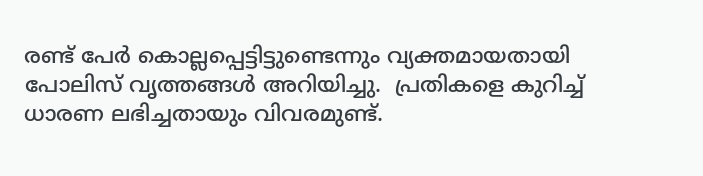രണ്ട് പേര്‍ കൊല്ലപ്പെട്ടിട്ടുണ്ടെന്നും വ്യക്തമായതായി പോലിസ് വൃത്തങ്ങള്‍ അറിയിച്ചു.  പ്രതികളെ കുറിച്ച് ധാരണ ലഭിച്ചതായും വിവരമുണ്ട്.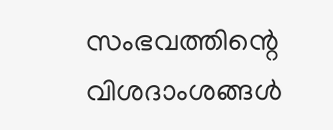സംഭവത്തിന്റെ വിശദാംശങ്ങള്‍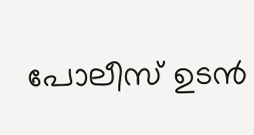പോലീസ് ഉടന്‍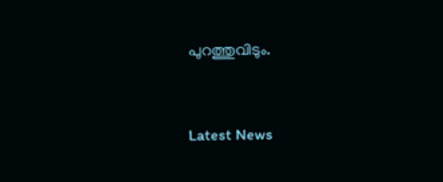പുറത്തുവിടും.


Latest News